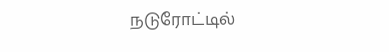நடுரோட்டில்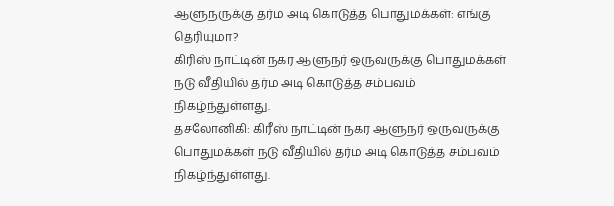ஆளுநருக்கு தர்ம அடி கொடுத்த பொதுமக்கள்: எங்கு தெரியுமா?
கிரிஸ் நாட்டின் நகர ஆளுநர் ஒருவருக்கு பொதுமக்கள் நடு வீதியில் தர்ம அடி கொடுத்த சம்பவம் நிகழ்ந்துள்ளது.
தசலோனிகி: கிரீஸ் நாட்டின் நகர ஆளுநர் ஒருவருக்கு பொதுமக்கள் நடு வீதியில் தர்ம அடி கொடுத்த சம்பவம் நிகழ்ந்துள்ளது.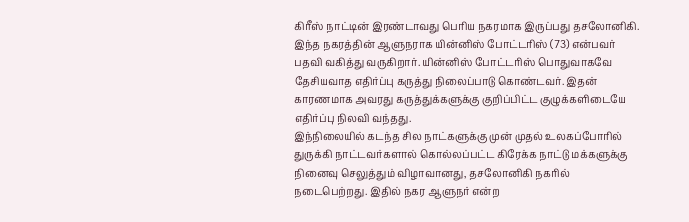கிரீஸ் நாட்டின் இரண்டாவது பெரிய நகரமாக இருப்பது தசலோனிகி. இந்த நகரத்தின் ஆளுநராக யின்னிஸ் போட்டரிஸ் (73) என்பவர் பதவி வகித்து வருகிறார். யின்னிஸ் போட்டரிஸ் பொதுவாகவே தேசியவாத எதிர்ப்பு கருத்து நிலைப்பாடு கொண்டவர். இதன் காரணமாக அவரது கருத்துக்களுக்கு குறிப்பிட்ட குழுக்களிடையே எதிர்ப்பு நிலவி வந்தது.
இந்நிலையில் கடந்த சில நாட்களுக்கு முன் முதல் உலகப்போரில் துருக்கி நாட்டவர்களால் கொல்லப்பட்ட கிரேக்க நாட்டு மக்களுக்கு நினைவு செலுத்தும் விழாவானது, தசலோனிகி நகரில் நடைபெற்றது. இதில் நகர ஆளுநர் என்ற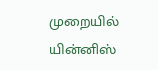முறையில் யின்னிஸ்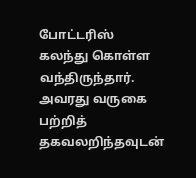போட்டரிஸ் கலந்து கொள்ள வந்திருந்தார்.
அவரது வருகை பற்றித் தகவலறிந்தவுடன்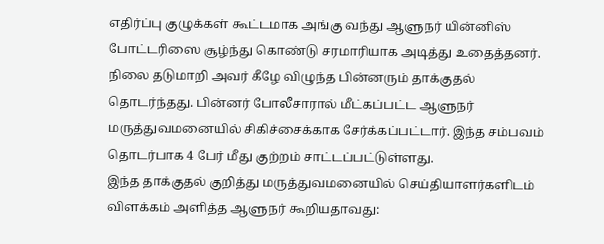எதிர்ப்பு குழுக்கள் கூட்டமாக அங்கு வந்து ஆளுநர் யின்னிஸ் போட்டரிஸை சூழ்ந்து கொண்டு சரமாரியாக அடித்து உதைத்தனர். நிலை தடுமாறி அவர் கீழே விழுந்த பின்னரும் தாக்குதல் தொடர்ந்தது. பின்னர் போலீசாரால் மீட்கப்பட்ட ஆளுநர் மருத்துவமனையில் சிகிச்சைக்காக சேர்க்கப்பட்டார். இந்த சம்பவம் தொடர்பாக 4 பேர் மீது குற்றம் சாட்டப்பட்டுள்ளது.
இந்த தாக்குதல் குறித்து மருத்துவமனையில் செய்தியாளர்களிடம் விளக்கம் அளித்த ஆளுநர் கூறியதாவது: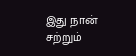இது நான் சற்றும்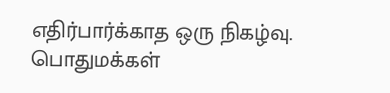எதிர்பார்க்காத ஒரு நிகழ்வு. பொதுமக்கள்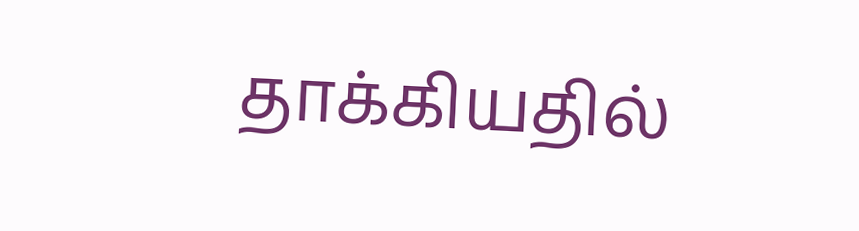தாக்கியதில்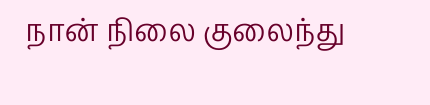நான் நிலை குலைந்து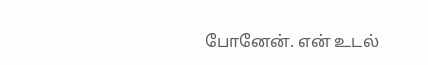போனேன். என் உடல்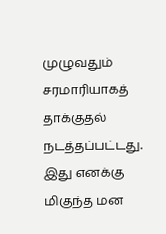முழுவதும் சரமாரியாகத் தாக்குதல் நடத்தப்பட்டது. இது எனக்கு மிகுந்த மன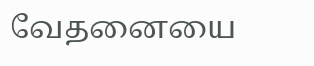வேதனையை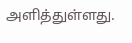அளித்துள்ளது.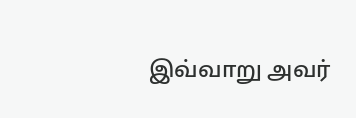இவ்வாறு அவர்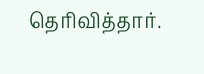தெரிவித்தார்.